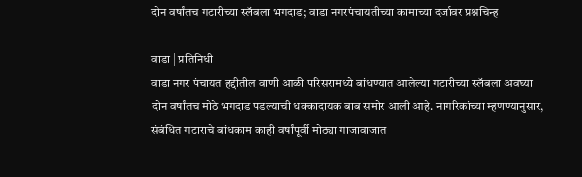दोन वर्षांतच गटारीच्या स्लॅबला भगदाड; वाडा नगरपंचायतीच्या कामाच्या दर्जावर प्रश्नचिन्ह

वाडा | प्रतिनिधी
वाडा नगर पंचायत हद्दीतील वाणी आळी परिसरामध्ये बांधण्यात आलेल्या गटारीच्या स्लॅबला अवघ्या दोन वर्षांतच मोठे भगदाड पडल्याची धक्कादायक बाब समोर आली आहे. नागरिकांच्या म्हणण्यानुसार, संबंधित गटाराचे बांधकाम काही वर्षांपूर्वी मोठ्या गाजावाजात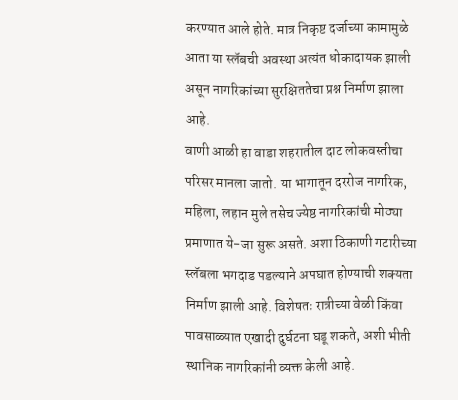करण्यात आले होते. मात्र निकृष्ट दर्जाच्या कामामुळे आता या स्लॅबची अवस्था अत्यंत धोकादायक झाली असून नागरिकांच्या सुरक्षिततेचा प्रश्न निर्माण झाला आहे.
वाणी आळी हा वाडा शहरातील दाट लोकवस्तीचा परिसर मानला जातो. या भागातून दररोज नागरिक, महिला, लहान मुले तसेच ज्येष्ठ नागरिकांची मोठ्या प्रमाणात ये-जा सुरू असते. अशा ठिकाणी गटारीच्या स्लॅबला भगदाड पडल्याने अपघात होण्याची शक्यता निर्माण झाली आहे. विशेषतः रात्रीच्या वेळी किंवा पावसाळ्यात एखादी दुर्घटना घडू शकते, अशी भीती स्थानिक नागरिकांनी व्यक्त केली आहे.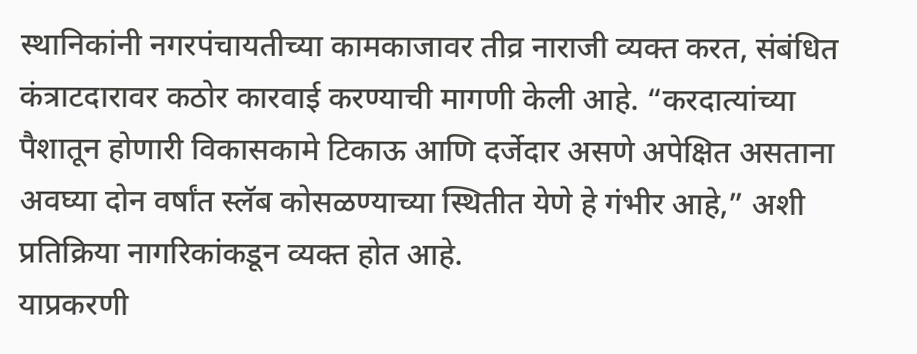स्थानिकांनी नगरपंचायतीच्या कामकाजावर तीव्र नाराजी व्यक्त करत, संबंधित कंत्राटदारावर कठोर कारवाई करण्याची मागणी केली आहे. “करदात्यांच्या पैशातून होणारी विकासकामे टिकाऊ आणि दर्जेदार असणे अपेक्षित असताना अवघ्या दोन वर्षांत स्लॅब कोसळण्याच्या स्थितीत येणे हे गंभीर आहे,” अशी प्रतिक्रिया नागरिकांकडून व्यक्त होत आहे.
याप्रकरणी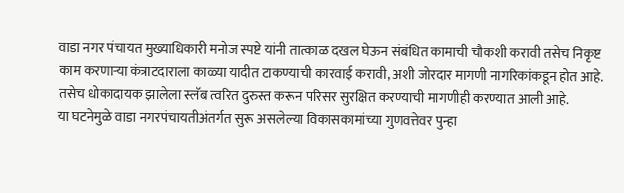वाडा नगर पंचायत मुख्याधिकारी मनोज स्पष्टे यांनी तात्काळ दखल घेऊन संबंधित कामाची चौकशी करावी तसेच निकृष्ट काम करणाऱ्या कंत्राटदाराला काळ्या यादीत टाकण्याची कारवाई करावी, अशी जोरदार मागणी नागरिकांकडून होत आहे. तसेच धोकादायक झालेला स्लॅब त्वरित दुरुस्त करून परिसर सुरक्षित करण्याची मागणीही करण्यात आली आहे.
या घटनेमुळे वाडा नगरपंचायतीअंतर्गत सुरू असलेल्या विकासकामांच्या गुणवत्तेवर पुन्हा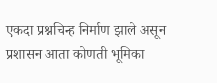एकदा प्रश्नचिन्ह निर्माण झाले असून प्रशासन आता कोणती भूमिका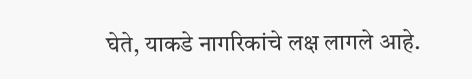घेते, याकडे नागरिकांचे लक्ष लागले आहे.